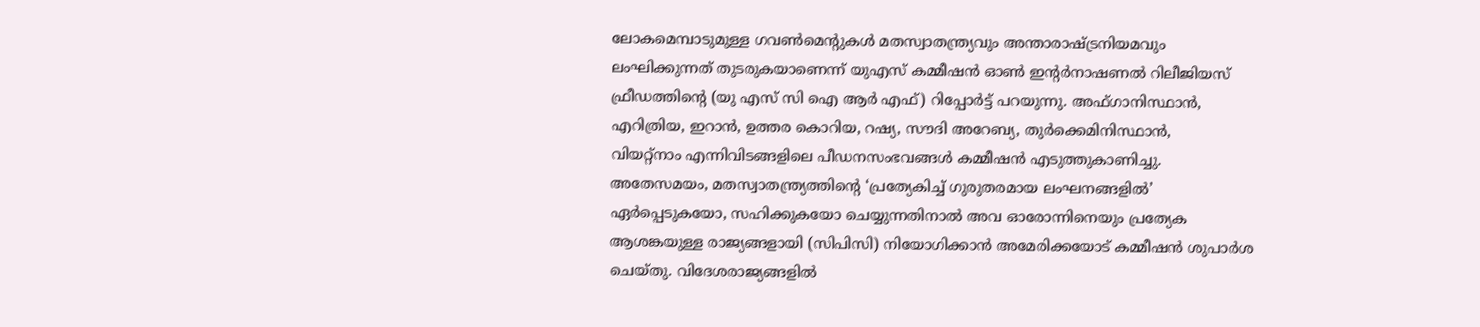ലോകമെമ്പാടുമുള്ള ഗവൺമെന്റുകൾ മതസ്വാതന്ത്ര്യവും അന്താരാഷ്ട്രനിയമവും
ലംഘിക്കുന്നത് തുടരുകയാണെന്ന് യുഎസ് കമ്മീഷൻ ഓൺ ഇന്റർനാഷണൽ റിലീജിയസ്
ഫ്രീഡത്തിന്റെ (യു എസ് സി ഐ ആർ എഫ്) റിപ്പോർട്ട് പറയുന്നു. അഫ്ഗാനിസ്ഥാൻ,
എറിത്രിയ, ഇറാൻ, ഉത്തര കൊറിയ, റഷ്യ, സൗദി അറേബ്യ, തുർക്കെമിനിസ്ഥാൻ,
വിയറ്റ്നാം എന്നിവിടങ്ങളിലെ പീഡനസംഭവങ്ങൾ കമ്മീഷൻ എടുത്തുകാണിച്ചു.
അതേസമയം, മതസ്വാതന്ത്ര്യത്തിന്റെ ‘പ്രത്യേകിച്ച് ഗുരുതരമായ ലംഘനങ്ങളിൽ’
ഏർപ്പെടുകയോ, സഹിക്കുകയോ ചെയ്യുന്നതിനാൽ അവ ഓരോന്നിനെയും പ്രത്യേക
ആശങ്കയുള്ള രാജ്യങ്ങളായി (സിപിസി) നിയോഗിക്കാൻ അമേരിക്കയോട് കമ്മീഷൻ ശുപാർശ
ചെയ്തു. വിദേശരാജ്യങ്ങളിൽ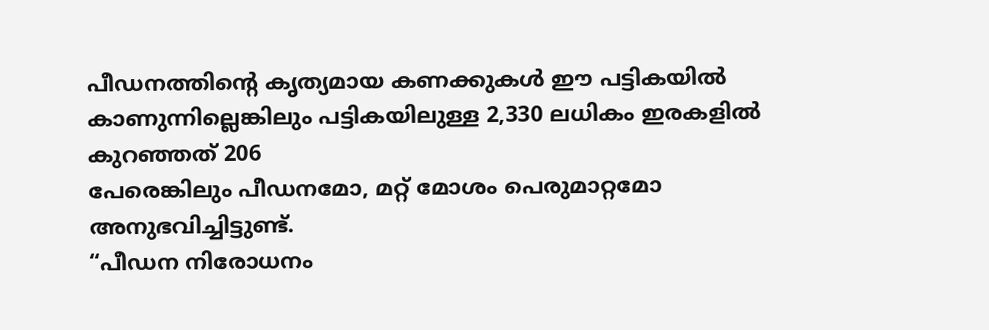പീഡനത്തിന്റെ കൃത്യമായ കണക്കുകൾ ഈ പട്ടികയിൽ
കാണുന്നില്ലെങ്കിലും പട്ടികയിലുള്ള 2,330 ലധികം ഇരകളിൽ കുറഞ്ഞത് 206
പേരെങ്കിലും പീഡനമോ, മറ്റ് മോശം പെരുമാറ്റമോ അനുഭവിച്ചിട്ടുണ്ട്.
“പീഡന നിരോധനം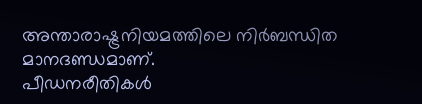അന്താരാഷ്ട്രനിയമത്തിലെ നിർബന്ധിത മാനദണ്ഡമാണ്.
പീഡനരീതികൾ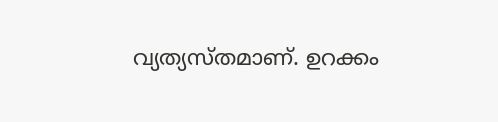വ്യത്യസ്തമാണ്. ഉറക്കം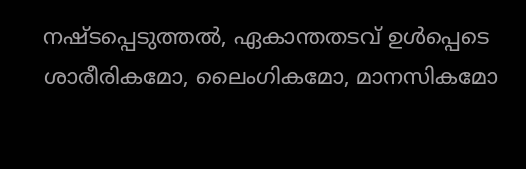നഷ്ടപ്പെടുത്തൽ, ഏകാന്തതടവ് ഉൾപ്പെടെ
ശാരീരികമോ, ലൈംഗികമോ, മാനസികമോ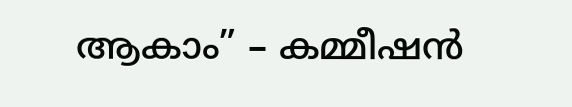ആകാം” – കമ്മീഷൻ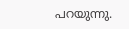പറയുന്നു.